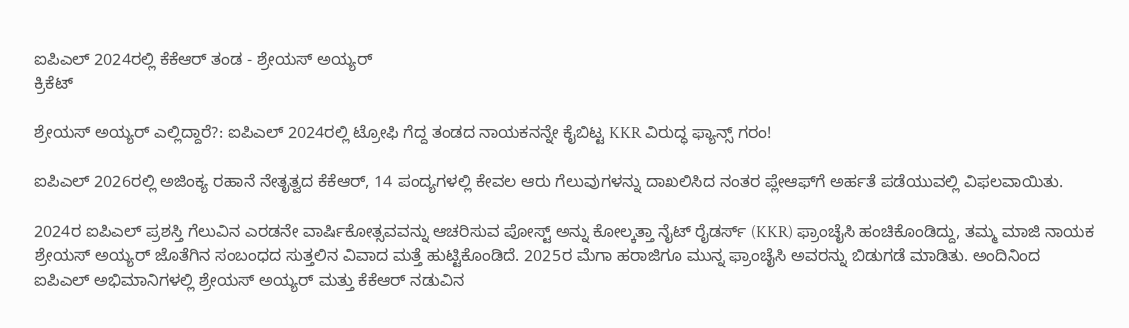ಐಪಿಎಲ್ 2024ರಲ್ಲಿ ಕೆಕೆಆರ್ ತಂಡ - ಶ್ರೇಯಸ್ ಅಯ್ಯರ್
ಕ್ರಿಕೆಟ್

ಶ್ರೇಯಸ್ ಅಯ್ಯರ್ ಎಲ್ಲಿದ್ದಾರೆ?: ಐಪಿಎಲ್ 2024ರಲ್ಲಿ ಟ್ರೋಫಿ ಗೆದ್ದ ತಂಡದ ನಾಯಕನನ್ನೇ ಕೈಬಿಟ್ಟ KKR ವಿರುದ್ಧ ಫ್ಯಾನ್ಸ್ ಗರಂ!

ಐಪಿಎಲ್ 2026ರಲ್ಲಿ ಅಜಿಂಕ್ಯ ರಹಾನೆ ನೇತೃತ್ವದ ಕೆಕೆಆರ್, 14 ಪಂದ್ಯಗಳಲ್ಲಿ ಕೇವಲ ಆರು ಗೆಲುವುಗಳನ್ನು ದಾಖಲಿಸಿದ ನಂತರ ಪ್ಲೇಆಫ್‌ಗೆ ಅರ್ಹತೆ ಪಡೆಯುವಲ್ಲಿ ವಿಫಲವಾಯಿತು.

2024ರ ಐಪಿಎಲ್ ಪ್ರಶಸ್ತಿ ಗೆಲುವಿನ ಎರಡನೇ ವಾರ್ಷಿಕೋತ್ಸವವನ್ನು ಆಚರಿಸುವ ಪೋಸ್ಟ್ ಅನ್ನು ಕೋಲ್ಕತ್ತಾ ನೈಟ್ ರೈಡರ್ಸ್ (KKR) ಫ್ರಾಂಚೈಸಿ ಹಂಚಿಕೊಂಡಿದ್ದು, ತಮ್ಮ ಮಾಜಿ ನಾಯಕ ಶ್ರೇಯಸ್ ಅಯ್ಯರ್ ಜೊತೆಗಿನ ಸಂಬಂಧದ ಸುತ್ತಲಿನ ವಿವಾದ ಮತ್ತೆ ಹುಟ್ಟಿಕೊಂಡಿದೆ. 2025ರ ಮೆಗಾ ಹರಾಜಿಗೂ ಮುನ್ನ ಫ್ರಾಂಚೈಸಿ ಅವರನ್ನು ಬಿಡುಗಡೆ ಮಾಡಿತು. ಅಂದಿನಿಂದ ಐಪಿಎಲ್ ಅಭಿಮಾನಿಗಳಲ್ಲಿ ಶ್ರೇಯಸ್ ಅಯ್ಯರ್ ಮತ್ತು ಕೆಕೆಆರ್ ನಡುವಿನ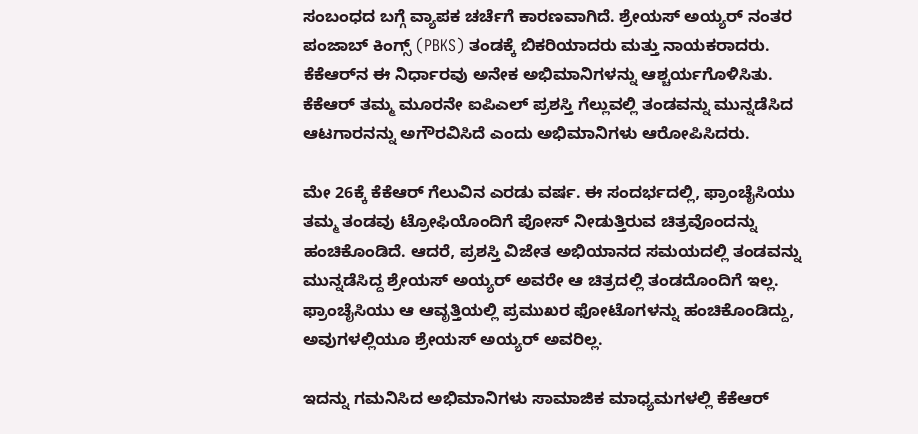ಸಂಬಂಧದ ಬಗ್ಗೆ ವ್ಯಾಪಕ ಚರ್ಚೆಗೆ ಕಾರಣವಾಗಿದೆ. ಶ್ರೇಯಸ್ ಅಯ್ಯರ್ ನಂತರ ಪಂಜಾಬ್ ಕಿಂಗ್ಸ್‌ (PBKS) ತಂಡಕ್ಕೆ ಬಿಕರಿಯಾದರು ಮತ್ತು ನಾಯಕರಾದರು. ಕೆಕೆಆರ್‌ನ ಈ ನಿರ್ಧಾರವು ಅನೇಕ ಅಭಿಮಾನಿಗಳನ್ನು ಆಶ್ಚರ್ಯಗೊಳಿಸಿತು. ಕೆಕೆಆರ್ ತಮ್ಮ ಮೂರನೇ ಐಪಿಎಲ್ ಪ್ರಶಸ್ತಿ ಗೆಲ್ಲುವಲ್ಲಿ ತಂಡವನ್ನು ಮುನ್ನಡೆಸಿದ ಆಟಗಾರನನ್ನು ಅಗೌರವಿಸಿದೆ ಎಂದು ಅಭಿಮಾನಿಗಳು ಆರೋಪಿಸಿದರು.

ಮೇ 26ಕ್ಕೆ ಕೆಕೆಆರ್ ಗೆಲುವಿನ ಎರಡು ವರ್ಷ. ಈ ಸಂದರ್ಭದಲ್ಲಿ, ಫ್ರಾಂಚೈಸಿಯು ತಮ್ಮ ತಂಡವು ಟ್ರೋಫಿಯೊಂದಿಗೆ ಪೋಸ್ ನೀಡುತ್ತಿರುವ ಚಿತ್ರವೊಂದನ್ನು ಹಂಚಿಕೊಂಡಿದೆ. ಆದರೆ, ಪ್ರಶಸ್ತಿ ವಿಜೇತ ಅಭಿಯಾನದ ಸಮಯದಲ್ಲಿ ತಂಡವನ್ನು ಮುನ್ನಡೆಸಿದ್ದ ಶ್ರೇಯಸ್ ಅಯ್ಯರ್ ಅವರೇ ಆ ಚಿತ್ರದಲ್ಲಿ ತಂಡದೊಂದಿಗೆ ಇಲ್ಲ. ಫ್ರಾಂಚೈಸಿಯು ಆ ಆವೃತ್ತಿಯಲ್ಲಿ ಪ್ರಮುಖರ ಫೋಟೊಗಳನ್ನು ಹಂಚಿಕೊಂಡಿದ್ದು, ಅವುಗಳಲ್ಲಿಯೂ ಶ್ರೇಯಸ್ ಅಯ್ಯರ್ ಅವರಿಲ್ಲ.

ಇದನ್ನು ಗಮನಿಸಿದ ಅಭಿಮಾನಿಗಳು ಸಾಮಾಜಿಕ ಮಾಧ್ಯಮಗಳಲ್ಲಿ ಕೆಕೆಆರ್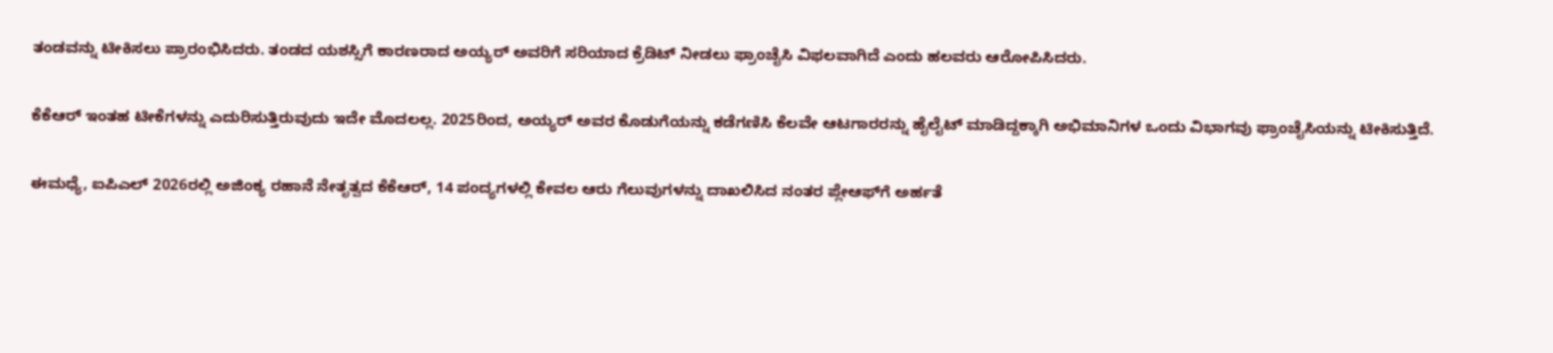ತಂಡವನ್ನು ಟೀಕಿಸಲು ಪ್ರಾರಂಭಿಸಿದರು. ತಂಡದ ಯಶಸ್ಸಿಗೆ ಕಾರಣರಾದ ಅಯ್ಯರ್ ಅವರಿಗೆ ಸರಿಯಾದ ಕ್ರೆಡಿಟ್ ನೀಡಲು ಫ್ರಾಂಚೈಸಿ ವಿಫಲವಾಗಿದೆ ಎಂದು ಹಲವರು ಆರೋಪಿಸಿದರು.

ಕೆಕೆಆರ್ ಇಂತಹ ಟೀಕೆಗಳನ್ನು ಎದುರಿಸುತ್ತಿರುವುದು ಇದೇ ಮೊದಲಲ್ಲ. 2025ರಿಂದ, ಅಯ್ಯರ್ ಅವರ ಕೊಡುಗೆಯನ್ನು ಕಡೆಗಣಿಸಿ ಕೆಲವೇ ಆಟಗಾರರನ್ನು ಹೈಲೈಟ್ ಮಾಡಿದ್ದಕ್ಕಾಗಿ ಅಭಿಮಾನಿಗಳ ಒಂದು ವಿಭಾಗವು ಫ್ರಾಂಚೈಸಿಯನ್ನು ಟೀಕಿಸುತ್ತಿದೆ.

ಈಮಧ್ಯೆ, ಐಪಿಎಲ್ 2026ರಲ್ಲಿ ಅಜಿಂಕ್ಯ ರಹಾನೆ ನೇತೃತ್ವದ ಕೆಕೆಆರ್, 14 ಪಂದ್ಯಗಳಲ್ಲಿ ಕೇವಲ ಆರು ಗೆಲುವುಗಳನ್ನು ದಾಖಲಿಸಿದ ನಂತರ ಪ್ಲೇಆಫ್‌ಗೆ ಅರ್ಹತೆ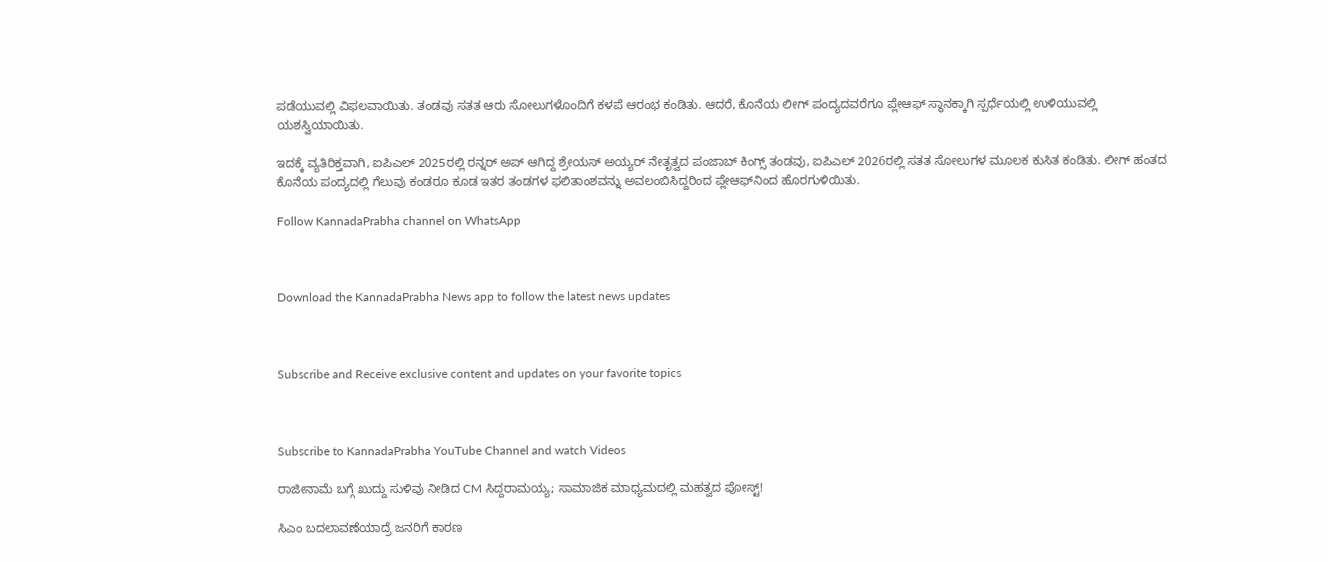ಪಡೆಯುವಲ್ಲಿ ವಿಫಲವಾಯಿತು. ತಂಡವು ಸತತ ಆರು ಸೋಲುಗಳೊಂದಿಗೆ ಕಳಪೆ ಆರಂಭ ಕಂಡಿತು. ಆದರೆ, ಕೊನೆಯ ಲೀಗ್ ಪಂದ್ಯದವರೆಗೂ ಪ್ಲೇಆಫ್ ಸ್ಥಾನಕ್ಕಾಗಿ ಸ್ಪರ್ಧೆಯಲ್ಲಿ ಉಳಿಯುವಲ್ಲಿ ಯಶಸ್ವಿಯಾಯಿತು.

ಇದಕ್ಕೆ ವ್ಯತಿರಿಕ್ತವಾಗಿ, ಐಪಿಎಲ್ 2025ರಲ್ಲಿ ರನ್ನರ್ ಅಪ್ ಆಗಿದ್ದ ಶ್ರೇಯಸ್ ಅಯ್ಯರ್ ನೇತೃತ್ವದ ಪಂಜಾಬ್ ಕಿಂಗ್ಸ್ ತಂಡವು, ಐಪಿಎಲ್ 2026ರಲ್ಲಿ ಸತತ ಸೋಲುಗಳ ಮೂಲಕ ಕುಸಿತ ಕಂಡಿತು. ಲೀಗ್ ಹಂತದ ಕೊನೆಯ ಪಂದ್ಯದಲ್ಲಿ ಗೆಲುವು ಕಂಡರೂ ಕೂಡ ಇತರ ತಂಡಗಳ ಫಲಿತಾಂಶವನ್ನು ಅವಲಂಬಿಸಿದ್ದರಿಂದ ಪ್ಲೇಆಫ್‌‌ನಿಂದ ಹೊರಗುಳಿಯಿತು.

Follow KannadaPrabha channel on WhatsApp



Download the KannadaPrabha News app to follow the latest news updates



Subscribe and Receive exclusive content and updates on your favorite topics



Subscribe to KannadaPrabha YouTube Channel and watch Videos

ರಾಜೀನಾಮೆ ಬಗ್ಗೆ ಖುದ್ದು ಸುಳಿವು ನೀಡಿದ CM ಸಿದ್ದರಾಮಯ್ಯ; ಸಾಮಾಜಿಕ ಮಾಧ್ಯಮದಲ್ಲಿ ಮಹತ್ವದ ಪೋಸ್ಟ್!

ಸಿಎಂ ಬದಲಾವಣೆಯಾದ್ರೆ ಜನರಿಗೆ ಕಾರಣ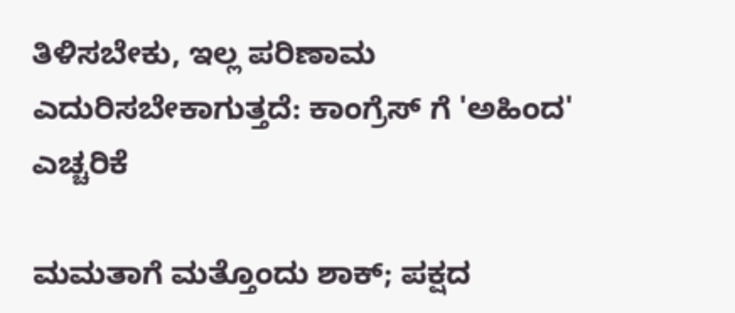ತಿಳಿಸಬೇಕು, ಇಲ್ಲ ಪರಿಣಾಮ ಎದುರಿಸಬೇಕಾಗುತ್ತದೆ: ಕಾಂಗ್ರೆಸ್ ಗೆ 'ಅಹಿಂದ' ಎಚ್ಚರಿಕೆ

ಮಮತಾಗೆ ಮತ್ತೊಂದು ಶಾಕ್; ಪಕ್ಷದ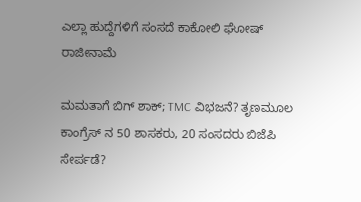ಎಲ್ಲಾ ಹುದ್ದೆಗಳಿಗೆ ಸಂಸದೆ ಕಾಕೋಲಿ ಘೋಷ್ ರಾಜೀನಾಮೆ

ಮಮತಾಗೆ ಬಿಗ್ ಶಾಕ್; TMC ವಿಭಜನೆ? ತೃಣಮೂಲ ಕಾಂಗ್ರೆಸ್ ನ 50 ಶಾಸಕರು, 20 ಸಂಸದರು ಬಿಜೆಪಿ ಸೇರ್ಪಡೆ?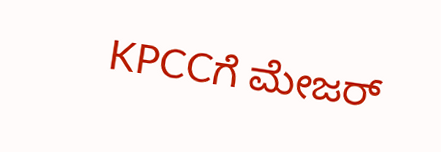KPCCಗೆ ಮೇಜರ್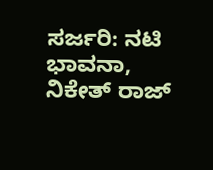ಸರ್ಜರಿ: ನಟಿ ಭಾವನಾ, ನಿಕೇತ್ ರಾಜ್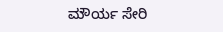ಮೌರ್ಯ ಸೇರಿ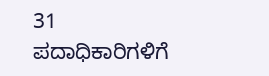31 ಪದಾಧಿಕಾರಿಗಳಿಗೆ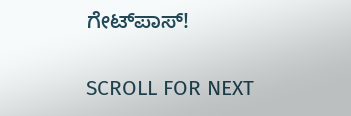ಗೇಟ್‌ಪಾಸ್‌!

SCROLL FOR NEXT